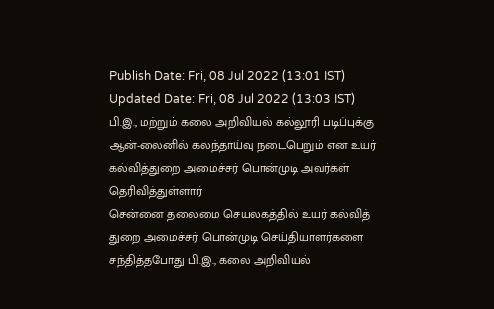Publish Date: Fri, 08 Jul 2022 (13:01 IST)
Updated Date: Fri, 08 Jul 2022 (13:03 IST)
பி.இ., மற்றும் கலை அறிவியல் கல்லூரி படிப்புக்கு ஆன்-லைனில் கலந்தாய்வு நடைபெறும் என உயர் கல்வித்துறை அமைச்சர் பொன்முடி அவர்கள் தெரிவித்துள்ளார்
சென்னை தலைமை செயலகத்தில் உயர் கல்வித் துறை அமைச்சர் பொன்முடி செய்தியாளர்களை சந்தித்தபோது பி.இ., கலை அறிவியல்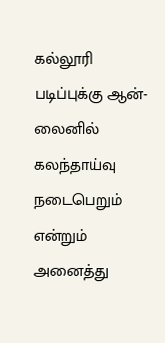கல்லூரி படிப்புக்கு ஆன்-லைனில் கலந்தாய்வு நடைபெறும் என்றும் அனைத்து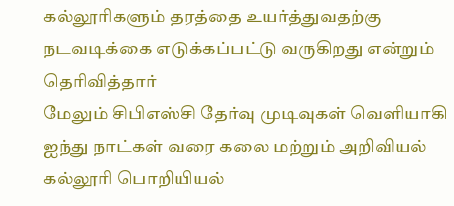கல்லூரிகளும் தரத்தை உயர்த்துவதற்கு நடவடிக்கை எடுக்கப்பட்டு வருகிறது என்றும் தெரிவித்தார்
மேலும் சிபிஎஸ்சி தேர்வு முடிவுகள் வெளியாகி ஐந்து நாட்கள் வரை கலை மற்றும் அறிவியல் கல்லூரி பொறியியல்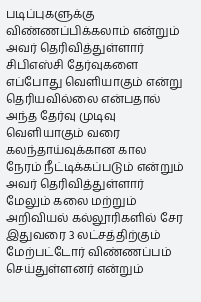படிப்புகளுக்கு விண்ணப்பிக்கலாம் என்றும் அவர் தெரிவித்துள்ளார் சிபிஎஸ்சி தேர்வுகளை எப்போது வெளியாகும் என்று தெரியவில்லை என்பதால் அந்த தேர்வு முடிவு வெளியாகும் வரை கலந்தாய்வுக்கான கால நேரம் நீட்டிக்கப்படும் என்றும் அவர் தெரிவித்துள்ளார்
மேலும் கலை மற்றும் அறிவியல் கல்லூரிகளில் சேர இதுவரை 3 லட்சத்திற்கும் மேற்பட்டோர் விண்ணப்பம் செய்துள்ளனர் என்றும்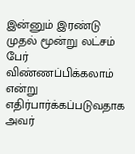இன்னும் இரண்டு முதல் மூன்று லட்சம் பேர் விண்ணப்பிக்கலாம் என்று எதிர்பார்க்கப்படுவதாக அவர்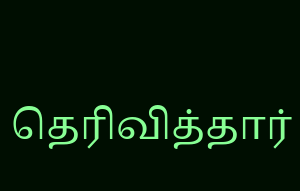தெரிவித்தார்